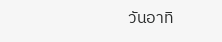วันอาทิ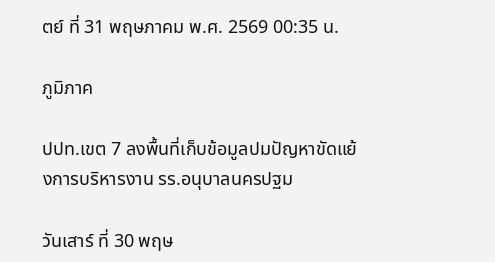ตย์ ที่ 31 พฤษภาคม พ.ศ. 2569 00:35 น.

ภูมิภาค

ปปท.เขต 7 ลงพื้นที่เก็บข้อมูลปมปัญหาขัดแย้งการบริหารงาน รร.อนุบาลนครปฐม

วันเสาร์ ที่ 30 พฤษ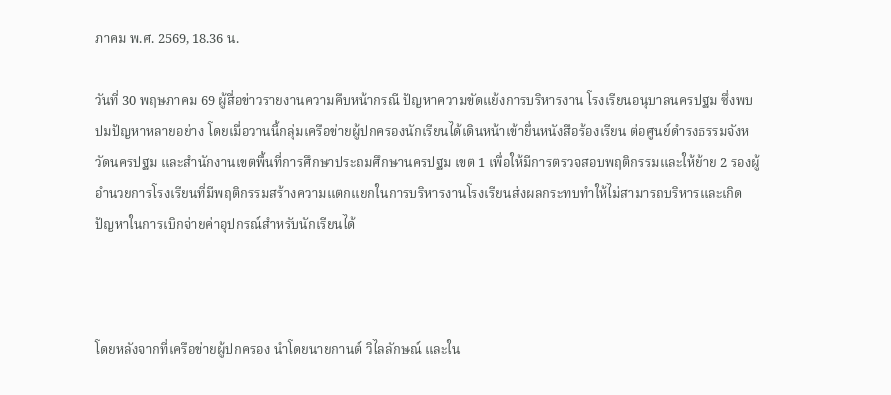ภาคม พ.ศ. 2569, 18.36 น.

วันที่ 30 พฤษภาคม 69 ผู้สื่อข่าวรายงานความคืบหน้ากรณี ปัญหาความขัดแย้งการบริหารงาน โรงเรียนอนุบาลนครปฐม ซึ่งพบปมปัญหาหลายอย่าง โดยเมื่อวานนี้กลุ่มเครือข่ายผู้ปกครองนักเรียนได้เดินหน้าเข้ายื่นหนังสือร้องเรียน ต่อศูนย์ดำรงธรรมจังหวัดนครปฐม และสำนักงานเขตพื้นที่การศึกษาประถมศึกษานครปฐม เขต 1 เพื่อให้มีการตรวจสอบพฤติกรรมและให้ย้าย 2 รองผู้อำนวยการโรงเรียนที่มีพฤติกรรมสร้างความแตกแยกในการบริหารงานโรงเรียนส่งผลกระทบทำให้ไม่สามารถบริหารและเกิดปัญหาในการเบิกจ่ายค่าอุปกรณ์สำหรับนักเรียนได้



โดยหลังจากที่เครือข่ายผู้ปกครอง นำโดยนายกานต์ วิไลลักษณ์ และใน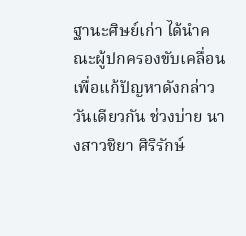ฐานะศิษย์เก่า ได้นำคณะผู้ปกครองขับเคลื่อนเพื่อแก้ปัญหาดังกล่าว วันเดียวกัน ช่วงบ่าย นางสาวชิยา ศิริรักษ์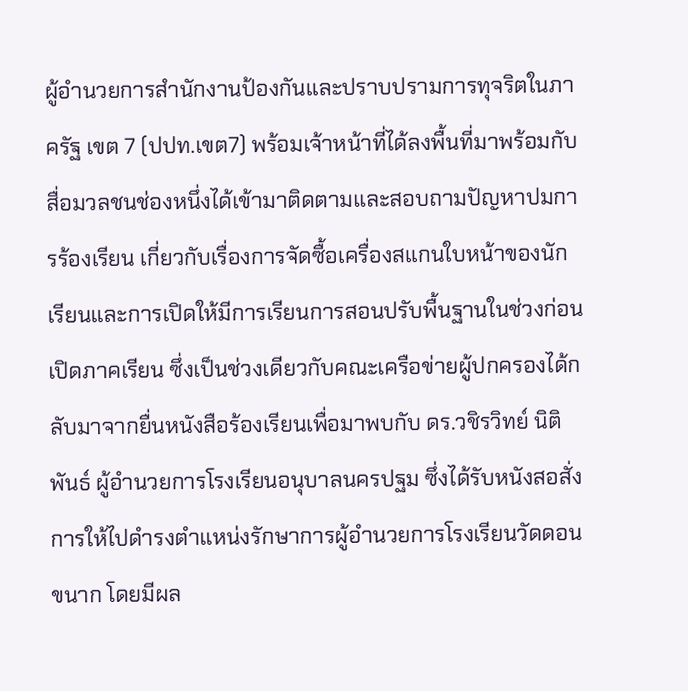ผู้อำนวยการสำนักงานป้องกันและปราบปรามการทุจริตในภาครัฐ เขต 7 (ปปท.เขต7) พร้อมเจ้าหน้าที่ได้ลงพื้นที่มาพร้อมกับสื่อมวลชนช่องหนึ่งได้เข้ามาติดตามและสอบถามปัญหาปมการร้องเรียน เกี่ยวกับเรื่องการจัดซื้อเครื่องสแกนใบหน้าของนักเรียนและการเปิดให้มีการเรียนการสอนปรับพื้นฐานในช่วงก่อนเปิดภาคเรียน ซึ่งเป็นช่วงเดียวกับคณะเครือข่ายผู้ปกครองได้กลับมาจากยื่นหนังสือร้องเรียนเพื่อมาพบกับ ดร.วชิรวิทย์ นิติพันธ์ ผู้อำนวยการโรงเรียนอนุบาลนครปฐม ซึ่งได้รับหนังสอสั่งการให้ไปดำรงตำแหน่งรักษาการผู้อำนวยการโรงเรียนวัดดอนขนาก โดยมีผล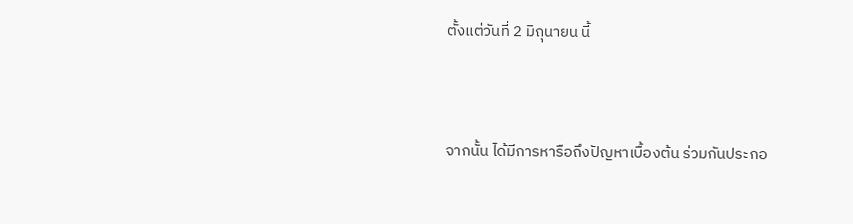ตั้งแต่วันที่ 2 มิถุนายน นี้



จากนั้น ได้มีการหารือถึงปัญหาเบื้องต้น ร่วมกันประกอ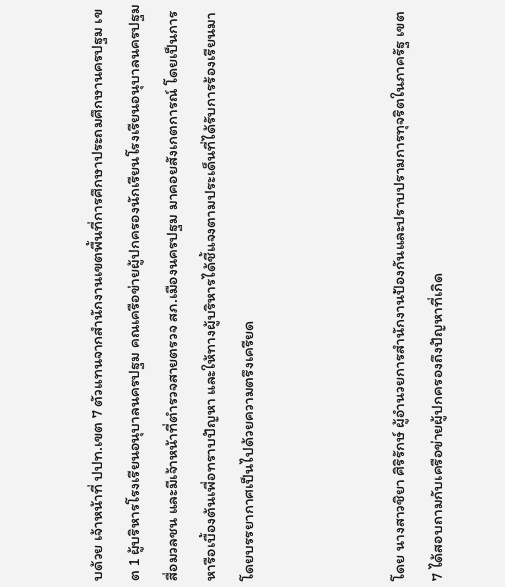บด้วย เจ้าหน้าที่ ปปท.เขต 7 ตัวแทนจากสำนักงานเขตพื้นที่การศึกษาประถมศึกษานครปฐม เขต 1 ผู้บริหารโรงเรียนอนุบาลนครปฐม คณเครือข่ายผู้ปกครองนักเรียนโรงเรียนอนุบาลนครปฐม สื่อมวลชน และมีเจ้าหน้าที่ตำรวจสายตรวจ สภ.เมืองนครปฐม มาคอยสังเกตการณ์ โดยเป็นการหารือเบื้องต้นเพื่อทราบปัญหา และให้ทางผู้บริหารได้ชี้แจงตามประเด็นที่ได้รับการร้องเรียนมา โดยบรรยากาศเป็นไปด้วยความตรึงเครียด



โดย นางสาวชิยา ศิริรักษ์ ผู้อำนวยการสำนักงานป้องกันและปราบปรามการทุจริตในภาครัฐ เขต 7 ได้สอบถามกับเครือข่ายผู้ปกครองถึงปัญหาที่เกิด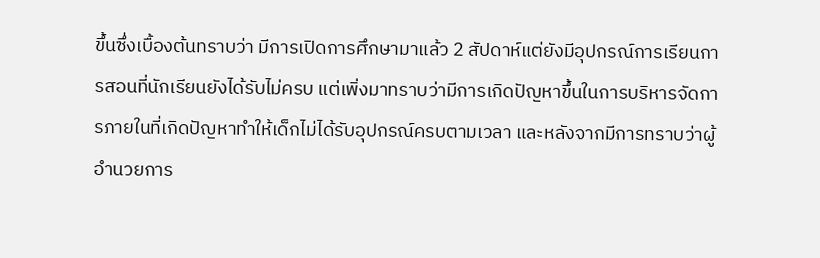ขึ้นซึ่งเบื้องต้นทราบว่า มีการเปิดการศึกษามาแล้ว 2 สัปดาห์แต่ยังมีอุปกรณ์การเรียนการสอนที่นักเรียนยังได้รับไม่ครบ แต่เพิ่งมาทราบว่ามีการเกิดปัญหาขึ้นในการบริหารจัดการภายในที่เกิดปัญหาทำให้เด็กไม่ได้รับอุปกรณ์ครบตามเวลา และหลังจากมีการทราบว่าผู้อำนวยการ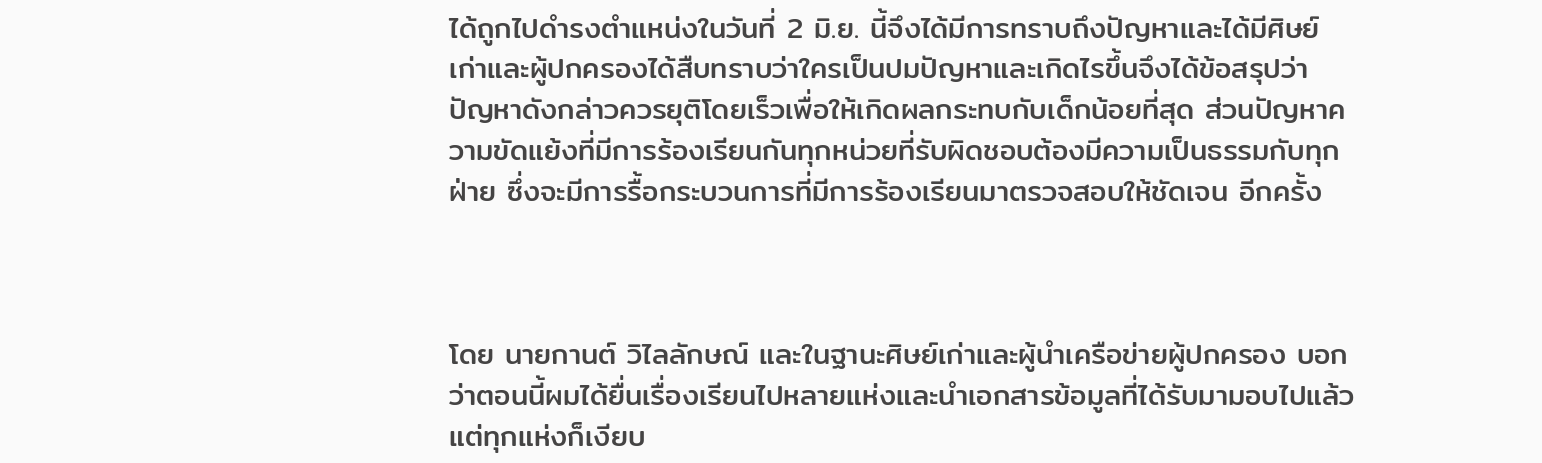ได้ถูกไปดำรงตำแหน่งในวันที่ 2 มิ.ย. นี้จึงได้มีการทราบถึงปัญหาและได้มีศิษย์เก่าและผู้ปกครองได้สืบทราบว่าใครเป็นปมปัญหาและเกิดไรขึ้นจึงได้ข้อสรุปว่า ปัญหาดังกล่าวควรยุติโดยเร็วเพื่อให้เกิดผลกระทบกับเด็กน้อยที่สุด ส่วนปัญหาความขัดแย้งที่มีการร้องเรียนกันทุกหน่วยที่รับผิดชอบต้องมีความเป็นธรรมกับทุกฝ่าย ซึ่งจะมีการรื้อกระบวนการที่มีการร้องเรียนมาตรวจสอบให้ชัดเจน อีกครั้ง



โดย นายกานต์ วิไลลักษณ์ และในฐานะศิษย์เก่าและผู้นำเครือข่ายผู้ปกครอง บอกว่าตอนนี้ผมได้ยื่นเรื่องเรียนไปหลายแห่งและนำเอกสารข้อมูลที่ได้รับมามอบไปแล้วแต่ทุกแห่งก็เงียบ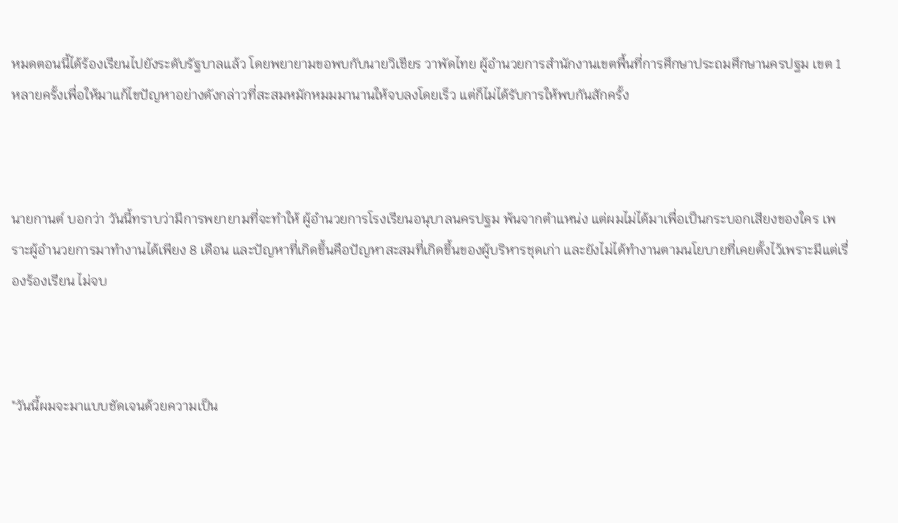หมดตอนนี้ได้ร้องเรียนไปยังระดับรัฐบาลแล้ว โดยพยายามขอพบกับนายวิเชียร วาพัดไทย ผู้อำนวยการสำนักงานเขตพื้นที่การศึกษาประถมศึกษานครปฐม เขต 1 หลายครั้งเพื่อให้มาแก้ไขปัญหาอย่างดังกล่าวที่สะสมหมักหมมมานานให้จบลงโดยเร็ว แต่ก็ไม่ได้รับการให้พบกันสักครั้ง



นายกานต์ บอกว่า วันนี้ทราบว่ามีการพยายามที่จะทำให้ ผู้อำนวยการโรงเรียนอนุบาลนครปฐม พ้นจากตำแหน่ง แต่ผมไม่ได้มาเพื่อเป็นกระบอกเสียงของใคร เพราะผู้อำนวยการมาทำงานได้เพียง 8 เดือน และปัญหาที่เกิดขึ้นคือปัญหาสะสมที่เกิดขึ้นของผู้บริหารชุดเก่า และยังไม่ได้ทำงานตามนโยบายที่เคยตั้งไว้เพราะมีแต่เรื่องร้องเรียน ไม่จบ



"วันนี้ผมจะมาแบบชัดเจนด้วยความเป็น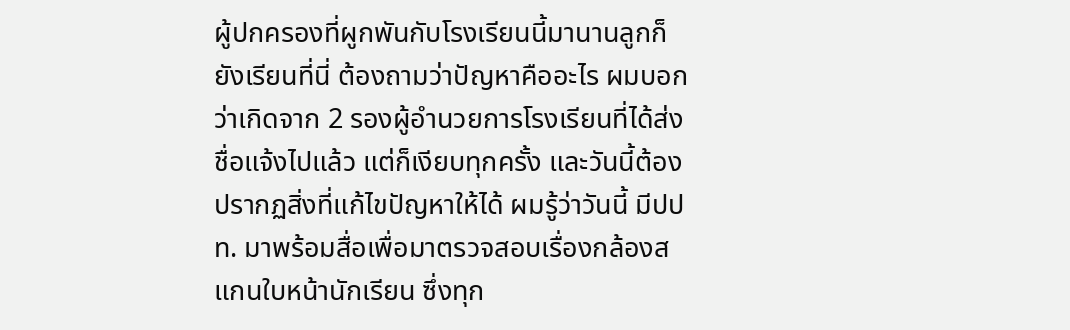ผู้ปกครองที่ผูกพันกับโรงเรียนนี้มานานลูกก็ยังเรียนที่นี่ ต้องถามว่าปัญหาคืออะไร ผมบอกว่าเกิดจาก 2 รองผู้อำนวยการโรงเรียนที่ได้ส่งชื่อแจ้งไปแล้ว แต่ก็เงียบทุกครั้ง และวันนี้ต้องปรากฏสิ่งที่แก้ไขปัญหาให้ได้ ผมรู้ว่าวันนี้ มีปปท. มาพร้อมสื่อเพื่อมาตรวจสอบเรื่องกล้องสแกนใบหน้านักเรียน ซึ่งทุก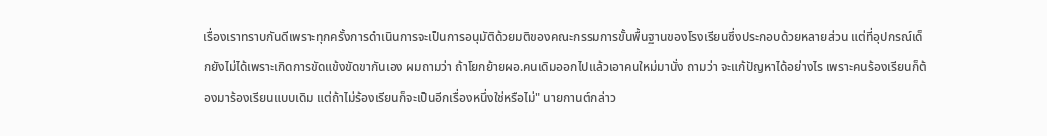เรื่องเราทราบกันดีเพราะทุกครั้งการดำเนินการจะเป็นการอนุมัติด้วยมติของคณะกรรมการขั้นพื้นฐานของโรงเรียนซึ่งประกอบด้วยหลายส่วน แต่ที่อุปกรณ์เด็กยังไม่ได้เพราะเกิดการขัดแข้งขัดขากันเอง ผมถามว่า ถ้าโยกย้ายผอ.คนเดิมออกไปแล้วเอาคนใหม่มานั่ง ถามว่า จะแก้ปัญหาได้อย่างไร เพราะคนร้องเรียนก็ต้องมาร้องเรียนแบบเดิม แต่ถ้าไม่ร้องเรียนก็จะเป็นอีกเรื่องหนึ่งใช่หรือไม่" นายกานต์กล่าว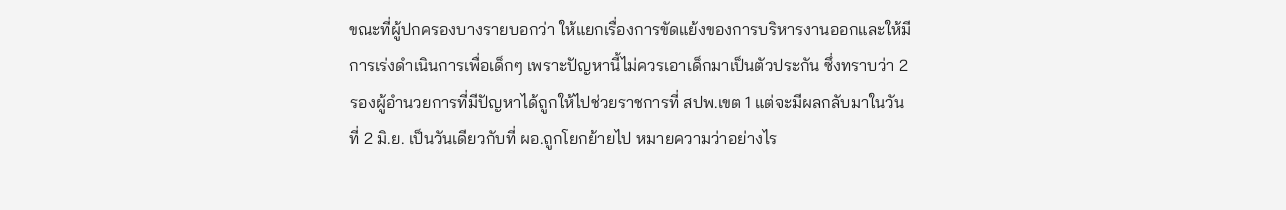ขณะที่ผู้ปกครองบางรายบอกว่า ให้แยกเรื่องการขัดแย้งของการบริหารงานออกและให้มีการเร่งดำเนินการเพื่อเด็กๆ เพราะปัญหานี้ไม่ควรเอาเด็กมาเป็นตัวประกัน ซึ่งทราบว่า 2 รองผู้อำนวยการที่มีปัญหาได้ถูกให้ไปช่วยราชการที่ สปพ.เขต 1 แต่จะมีผลกลับมาในวันที่ 2 มิ.ย. เป็นวันเดียวกับที่ ผอ.ถูกโยกย้ายไป หมายความว่าอย่างไร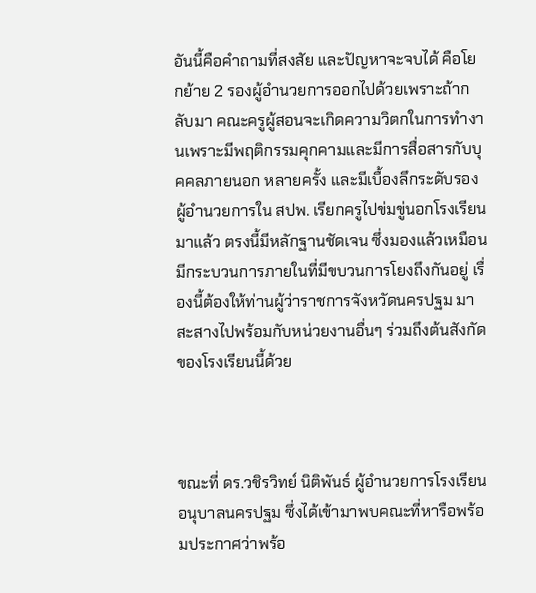อันนี้คือคำถามที่สงสัย และปัญหาจะจบได้ คือโยกย้าย 2 รองผู้อำนวยการออกไปด้วยเพราะถ้ากลับมา คณะครูผู้สอนจะเกิดความวิตกในการทำงานเพราะมีพฤติกรรมคุกคามและมีการสื่อสารกับบุคคลภายนอก หลายครั้ง และมีเบื้องลึกระดับรองผู้อำนวยการใน สปพ. เรียกครูไปข่มขู่นอกโรงเรียนมาแล้ว ตรงนี้มีหลักฐานชัดเจน ซึ่งมองแล้วเหมือนมีกระบวนการภายในที่มีขบวนการโยงถึงกันอยู่ เรื่องนี้ต้องให้ท่านผู้ว่าราชการจังหวัดนครปฐม มาสะสางไปพร้อมกับหน่วยงานอื่นๆ ร่วมถึงต้นสังกัดของโรงเรียนนี้ด้วย



ขณะที่ ดร.วชิรวิทย์ นิติพันธ์ ผู้อำนวยการโรงเรียนอนุบาลนครปฐม ซึ่งได้เข้ามาพบคณะที่หารือพร้อมประกาศว่าพร้อ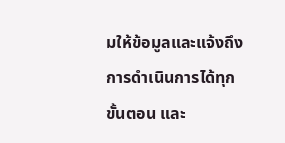มให้ข้อมูลและแจ้งถึงการดำเนินการได้ทุกขั้นตอน และ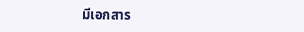มีเอกสาร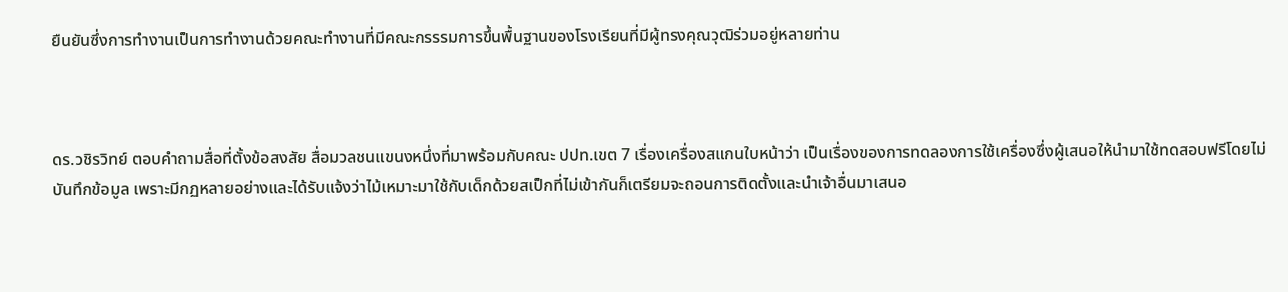ยืนยันซึ่งการทำงานเป็นการทำงานด้วยคณะทำงานที่มีคณะกรรรมการขึ้นพื้นฐานของโรงเรียนที่มีผู้ทรงคุณวุฒิร่วมอยู่หลายท่าน



ดร.วชิรวิทย์ ตอบคำถามสื่อที่ตั้งข้อสงสัย สื่อมวลชนแขนงหนึ่งที่มาพร้อมกับคณะ ปปท.เขต 7 เรื่องเครื่องสแกนใบหน้าว่า เป็นเรื่องของการทดลองการใช้เครื่องซึ่งผู้เสนอให้นำมาใช้ทดสอบฟรีโดยไม่บันทึกข้อมูล เพราะมีกฏหลายอย่างและได้รับแจ้งว่าไม้เหมาะมาใช้กับเด็กด้วยสเป็กที่ไม่เข้ากันก็เตรียมจะถอนการติดตั้งและนำเจ้าอื่นมาเสนอ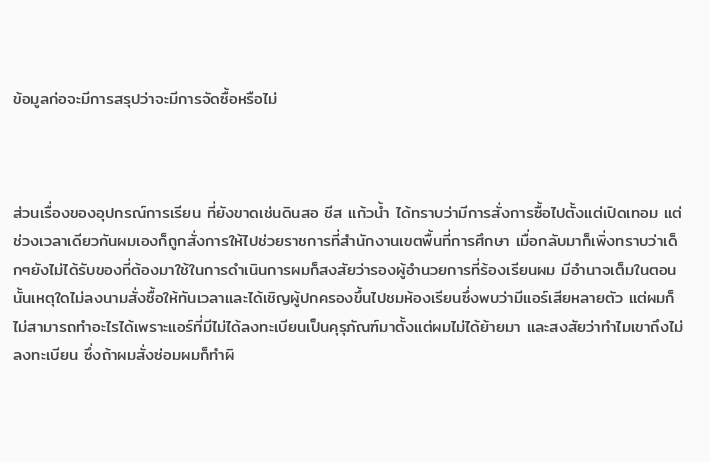ข้อมูลก่อจะมีการสรุปว่าจะมีการจัดซื้อหรือไม่



ส่วนเรื่องของอุปกรณ์การเรียน ที่ยังขาดเช่นดินสอ ชีส แก้วน้ำ ได้ทราบว่ามีการสั่งการซื้อไปตั้งแต่เปิดเทอม แต่ช่วงเวลาเดียวกันผมเองก็ถูกสั่งการให้ไปช่วยราชการที่สำนักงานเขตพื้นที่การศึกษา เมื่อกลับมาก็เพิ่งทราบว่าเด็กๆยังไม่ได้รับของที่ต้องมาใช้ในการดำเนินการผมก็สงสัยว่ารองผู้อำนวยการที่ร้องเรียนผม มีอำนาจเต็มในตอนนั้นเหตุใดไม่ลงนามสั่งซื้อให้ทันเวลาและได้เชิญผู้ปกครองขึ้นไปชมห้องเรียนซึ่งพบว่ามีแอร์เสียหลายตัว แต่ผมก็ไม่สามารถทำอะไรได้เพราะแอร์ที่มีไม่ได้ลงทะเบียนเป็นคุรุภัณฑ์มาตั้งแต่ผมไม่ได้ย้ายมา และสงสัยว่าทำไมเขาถึงไม่ลงทะเบียน ซึ่งถ้าผมสั่งซ่อมผมก็ทำผิ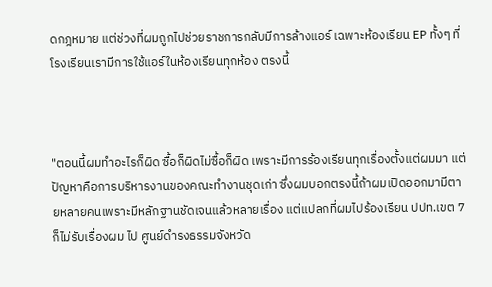ดกฎหมาย แต่ช่วงที่ผมถูกไปช่วยราชการกลับมีการล้างแอร์ เฉพาะห้องเรียน EP ทั้งๆ ที่โรงเรียนเรามีการใช้แอร์ในห้องเรียนทุกห้อง ตรงนี้



"ตอนนี้ผมทำอะไรก็ผิด ซื้อก็ผิดไม่ซื้อก็ผิด เพราะมีการร้องเรียนทุกเรื่องตั้งแต่ผมมา แต่ปัญหาคือการบริหารงานของคณะทำงานชุดเก่า ซึ่งผมบอกตรงนี้ถ้าผมเปิดออกมามีตายหลายคนเพราะมีหลักฐานชัดเจนแล้วหลายเรื่อง แต่แปลกที่ผมไปร้องเรียน ปปท.เขต 7 ก็ไม่รับเรื่องผม ไป ศูนย์ดำรงธรรมจังหวัด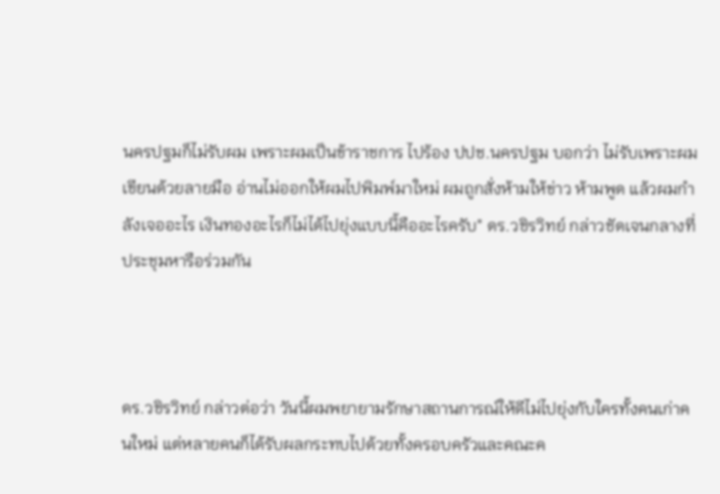นครปฐมก็ไม่รับผม เพราะผมเป็นข้าราชการ ไปร้อง ปปช.นครปฐม บอกว่า ไม่รับเพราะผมเขียนด้วยลายมือ อ่านไม่ออกให้ผมไปพิมพ์มาใหม่ ผมถูกสั่งห้ามให้ข่าว ห้ามพูด แล้วผมกำลังเจออะไร เงินทองอะไรก็ไม่ได้ไปยุ่งแบบนี้คืออะไรครับ" ดร.วชิรวิทย์ กล่าวชัดเจนกลางที่ประชุมหารือร่วมกัน



ดร.วชิรวิทย์ กล่าวต่อว่า วันนี้ผมพยายามรักษาสถานการณ์ให้ดีไม่ไปยุ่งกับใครทั้งคนเก่าคนใหม่ แต่หลายคนก็ได้รับผลกระทบไปด้วยทั้งครอบครัวและคณะค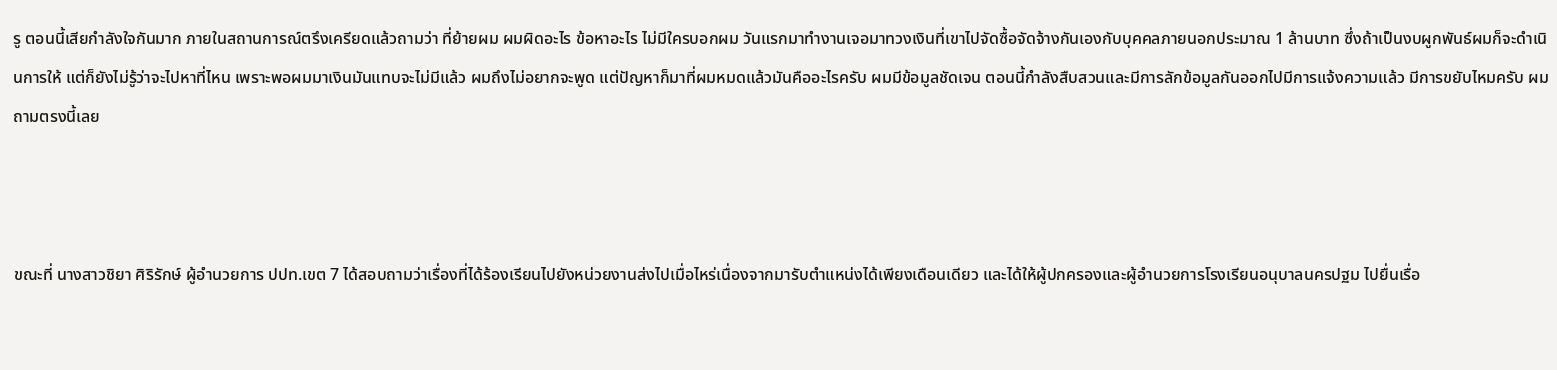รู ตอนนี้เสียกำลังใจกันมาก ภายในสถานการณ์ตรึงเครียดแล้วถามว่า ที่ย้ายผม ผมผิดอะไร ข้อหาอะไร ไม่มีใครบอกผม วันแรกมาทำงานเจอมาทวงเงินที่เขาไปจัดซื้อจัดจ้างกันเองกับบุคคลภายนอกประมาณ 1 ล้านบาท ซึ่งถ้าเป็นงบผูกพันธ์ผมก็จะดำเนินการให้ แต่ก็ยังไม่รู้ว่าจะไปหาที่ไหน เพราะพอผมมาเงินมันแทบจะไม่มีแล้ว ผมถึงไม่อยากจะพูด แต่ปัญหาก็มาที่ผมหมดแล้วมันคืออะไรครับ ผมมีข้อมูลชัดเจน ตอนนี้กำลังสืบสวนและมีการลักข้อมูลกันออกไปมีการแจ้งความแล้ว มีการขยับไหมครับ ผมถามตรงนี้เลย



ขณะที่ นางสาวชิยา ศิริรักษ์ ผู้อำนวยการ ปปท.เขต 7 ได้สอบถามว่าเรื่องที่ได้ร้องเรียนไปยังหน่วยงานส่งไปเมื่อไหร่เนื่องจากมารับตำแหน่งได้เพียงเดือนเดียว และได้ให้ผู้ปกครองและผู้อำนวยการโรงเรียนอนุบาลนครปฐม ไปยื่นเรื่อ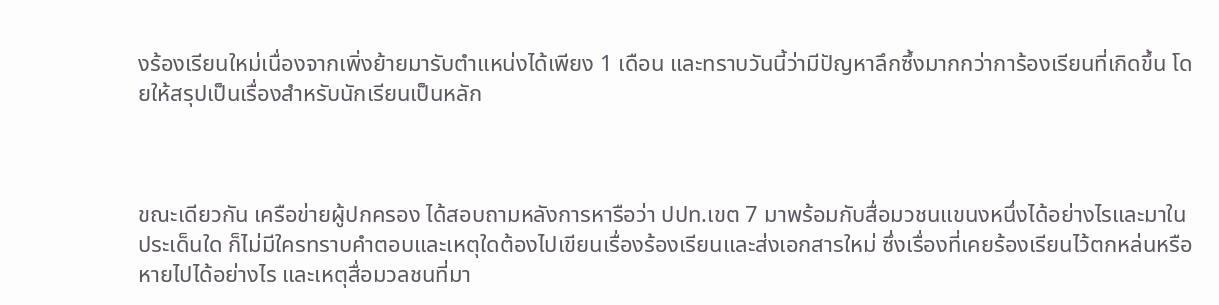งร้องเรียนใหม่เนื่องจากเพิ่งย้ายมารับตำแหน่งได้เพียง 1 เดือน และทราบวันนี้ว่ามีปัญหาลึกซึ้งมากกว่าการ้องเรียนที่เกิดขึ้น โดยให้สรุปเป็นเรื่องสำหรับนักเรียนเป็นหลัก



ขณะเดียวกัน เครือข่ายผู้ปกครอง ได้สอบถามหลังการหารือว่า ปปท.เขต 7 มาพร้อมกับสื่อมวชนแขนงหนึ่งได้อย่างไรและมาในประเด็นใด ก็ไม่มีใครทราบคำตอบและเหตุใดต้องไปเขียนเรื่องร้องเรียนและส่งเอกสารใหม่ ซึ่งเรื่องที่เคยร้องเรียนไว้ตกหล่นหรือหายไปได้อย่างไร และเหตุสื่อมวลชนที่มา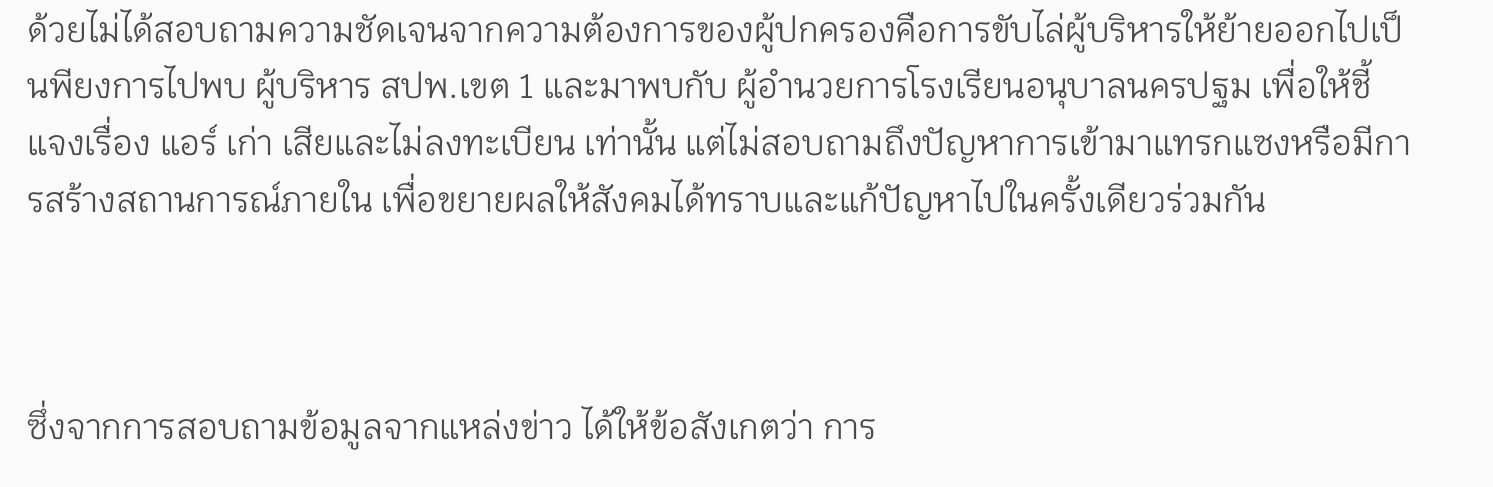ด้วยไม่ได้สอบถามความชัดเจนจากความต้องการของผู้ปกครองคือการขับไล่ผู้บริหารให้ย้ายออกไปเป็นพียงการไปพบ ผู้บริหาร สปพ.เขต 1 และมาพบกับ ผู้อำนวยการโรงเรียนอนุบาลนครปฐม เพื่อให้ชี้แจงเรื่อง แอร์ เก่า เสียและไม่ลงทะเบียน เท่านั้น แต่ไม่สอบถามถึงปัญหาการเข้ามาแทรกแซงหรือมีการสร้างสถานการณ์ภายใน เพื่อขยายผลให้สังคมได้ทราบและแก้ปัญหาไปในครั้งเดียวร่วมกัน



ซึ่งจากการสอบถามข้อมูลจากแหล่งข่าว ได้ให้ข้อสังเกตว่า การ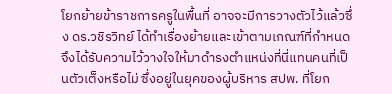โยกย้ายข้าราชการครูในพื้นที่ อาจจะมีการวางตัวไว้แล้วซึ่ง ดร.วชิรวิทย์ ได้ทำเรื่องย้ายและเข้าตามเกณฑ์ที่กำหนดจึงได้รับความไว้วางใจให้มาดำรงตำแหน่งที่นี่แทนคนที่เป็นตัวเต็งหรือไม่ ซึ่งอยู่ในยุคของผู้บริหาร สปพ. ที่โยก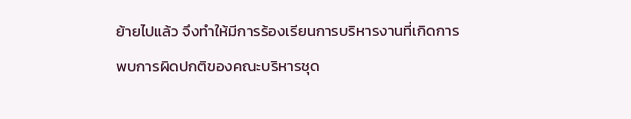ย้ายไปแล้ว จึงทำให้มีการร้องเรียนการบริหารงานที่เกิดการพบการผิดปกติของคณะบริหารชุด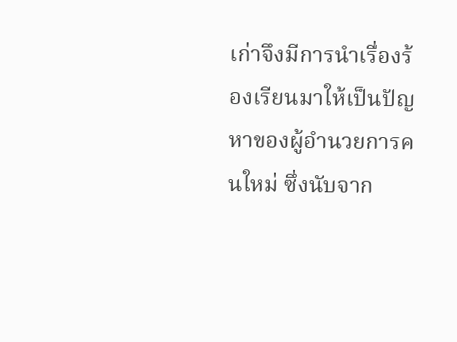เก่าจึงมีการนำเรื่องร้องเรียนมาให้เป็นปัญหาของผู้อำนวยการคนใหม่ ซึ่งนับจาก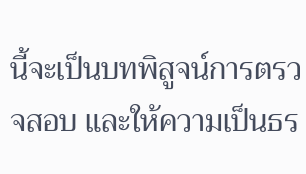นี้จะเป็นบทพิสูจน์การตรวจสอบ และให้ความเป็นธร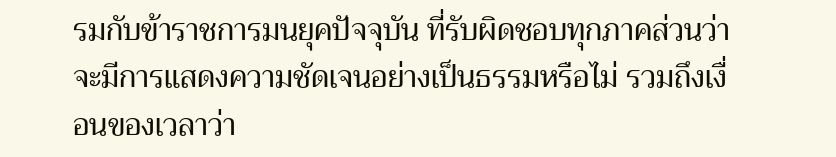รมกับข้าราชการมนยุคปัจจุบัน ที่รับผิดชอบทุกภาคส่วนว่า จะมีการแสดงความชัดเจนอย่างเป็นธรรมหรือไม่ รวมถึงเงื่อนของเวลาว่า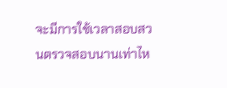จะมีการใช้เวลาสอบสวนตรวจสอบนานเท่าไห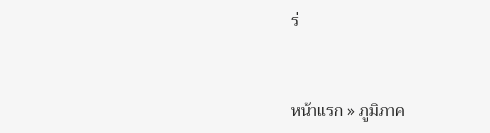ร่


หน้าแรก » ภูมิภาค